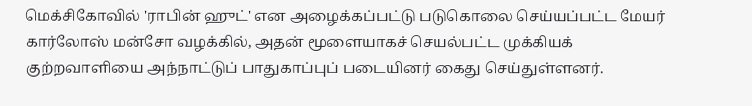மெக்சிகோவில் 'ராபின் ஹுட்' என அழைக்கப்பட்டு படுகொலை செய்யப்பட்ட மேயர் கார்லோஸ் மன்சோ வழக்கில், அதன் மூளையாகச் செயல்பட்ட முக்கியக் குற்றவாளியை அந்நாட்டுப் பாதுகாப்புப் படையினர் கைது செய்துள்ளனர்.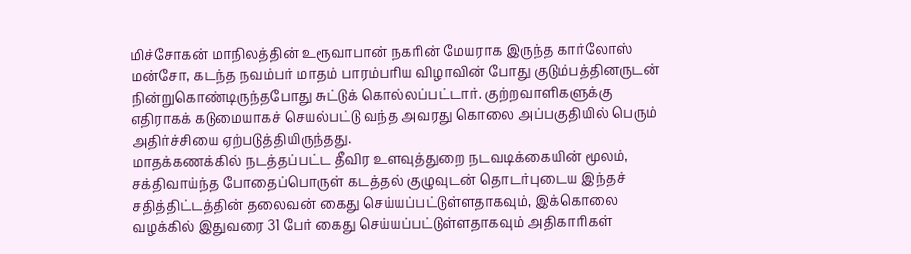மிச்சோகன் மாநிலத்தின் உரூவாபான் நகரின் மேயராக இருந்த கார்லோஸ் மன்சோ, கடந்த நவம்பர் மாதம் பாரம்பரிய விழாவின் போது குடும்பத்தினருடன் நின்றுகொண்டிருந்தபோது சுட்டுக் கொல்லப்பட்டார். குற்றவாளிகளுக்கு எதிராகக் கடுமையாகச் செயல்பட்டு வந்த அவரது கொலை அப்பகுதியில் பெரும் அதிர்ச்சியை ஏற்படுத்தியிருந்தது.
மாதக்கணக்கில் நடத்தப்பட்ட தீவிர உளவுத்துறை நடவடிக்கையின் மூலம், சக்திவாய்ந்த போதைப்பொருள் கடத்தல் குழுவுடன் தொடர்புடைய இந்தச் சதித்திட்டத்தின் தலைவன் கைது செய்யப்பட்டுள்ளதாகவும், இக்கொலை வழக்கில் இதுவரை 31 பேர் கைது செய்யப்பட்டுள்ளதாகவும் அதிகாரிகள்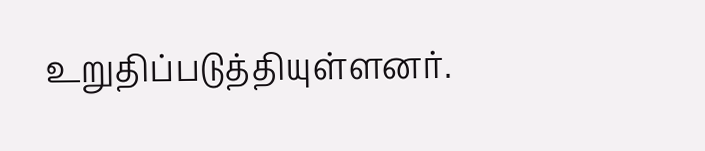உறுதிப்படுத்தியுள்ளனர்.